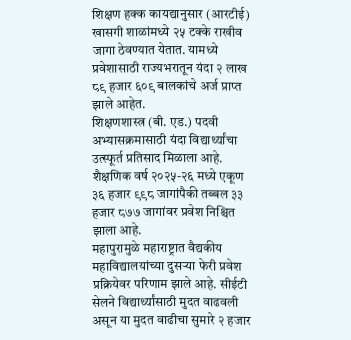शिक्षण हक्क कायद्यानुसार (आरटीई) खासगी शाळांमध्ये २५ टक्के राखीव जागा ठेवण्यात येतात. यामध्ये प्रवेशासाठी राज्यभरातून यंदा २ लाख ८९ हजार ६०९ बालकांचे अर्ज प्राप्त झाले आहेत.
शिक्षणशास्त्र (बी. एड.) पदवी अभ्यासक्रमासाठी यंदा विद्यार्थ्यांचा उत्स्फूर्त प्रतिसाद मिळाला आहे. शैक्षणिक वर्ष २०२५-२६ मध्ये एकूण ३६ हजार ९९८ जागांपैकी तब्बल ३३ हजार ८७७ जागांवर प्रवेश निश्चित झाला आहे.
महापुरामुळे महाराष्ट्रात वैद्यकीय महाविद्यालयांच्या दुसऱ्या फेरी प्रवेश प्रक्रियेवर परिणाम झाले आहे. सीईटी सेलने विद्यार्थ्यांसाठी मुदत वाढवली असून या मुदत वाढीचा सुमारे २ हजार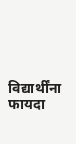विद्यार्थींना फायदा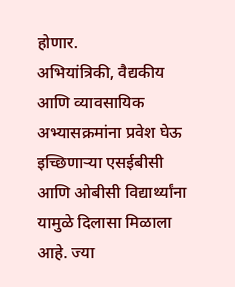होणार.
अभियांत्रिकी, वैद्यकीय आणि व्यावसायिक अभ्यासक्रमांना प्रवेश घेऊ इच्छिणाऱ्या एसईबीसी आणि ओबीसी विद्यार्थ्यांना यामुळे दिलासा मिळाला आहे. ज्या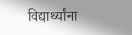विद्यार्थ्यांना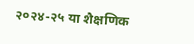२०२४-२५ या शैक्षणिक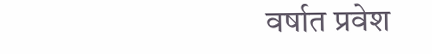वर्षात प्रवेश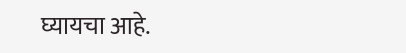घ्यायचा आहे.